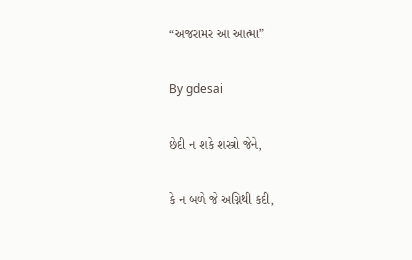“અજરામર આ આત્મા”

By gdesai

છેદી ન શકે શસ્ત્રો જેને,

કે ન બળે જે અગ્નિથી કદી,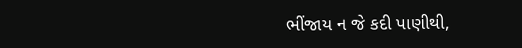ભીંજાય ન જે કદી પાણીથી,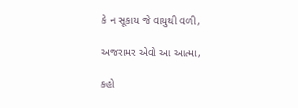કે ન સૂકાય જે વાયુથી વળી,

અજરામર એવો આ આત્મા,

કહો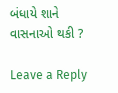બંધાયે શાને વાસનાઓ થકી ?

Leave a Reply